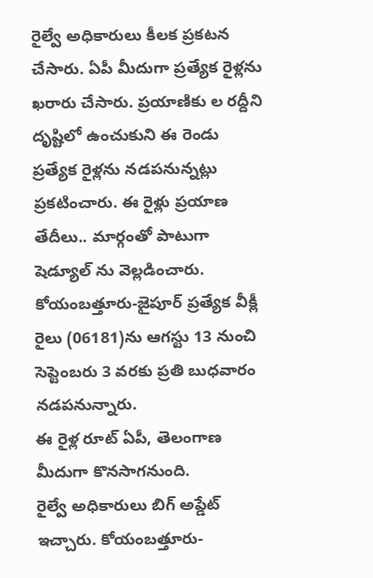రైల్వే అధికారులు కీలక ప్రకటన చేసారు. ఏపీ మీదుగా ప్రత్యేక రైళ్లను ఖరారు చేసారు. ప్రయాణికు ల రద్దీని దృష్టిలో ఉంచుకుని ఈ రెండు ప్రత్యేక రైళ్లను నడపనున్నట్లు ప్రకటించారు. ఈ రైళ్లు ప్రయాణ తేదీలు.. మార్గంతో పాటుగా షెడ్యూల్ ను వెల్లడించారు. కోయంబత్తూరు-జైపూర్ ప్రత్యేక వీక్లీ రైలు (06181)ను ఆగస్టు 13 నుంచి సెప్టెంబరు 3 వరకు ప్రతి బుధవారం నడపనున్నారు.
ఈ రైళ్ల రూట్ ఏపీ, తెలంగాణ మీదుగా కొనసాగనుంది.
రైల్వే అధికారులు బిగ్ అప్డేట్ ఇచ్చారు. కోయంబత్తూరు-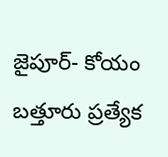జైపూర్- కోయం బత్తూరు ప్రత్యేక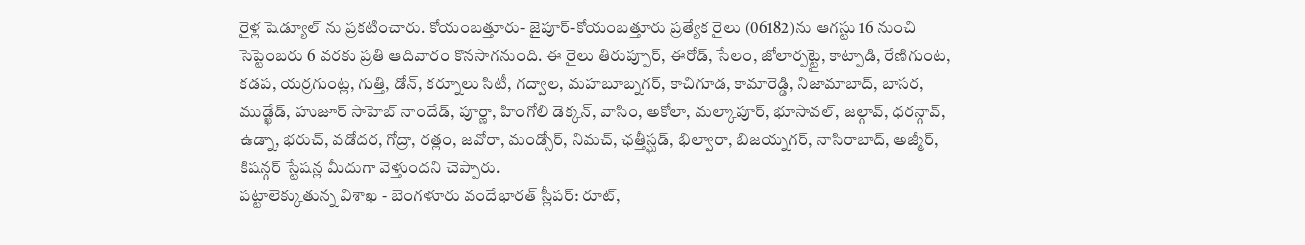రైళ్ల షెడ్యూల్ ను ప్రకటించారు. కోయంబత్తూరు- జైపూర్-కోయంబత్తూరు ప్రత్యేక రైలు (06182)ను ఆగస్టు 16 నుంచి సెప్టెంబరు 6 వరకు ప్రతి ఆదివారం కొనసాగనుంది. ఈ రైలు తిరుప్పూర్, ఈరోడ్, సేలం, జోలార్పట్టై, కాట్పాడి, రేణిగుంట, కడప, యర్రగుంట్ల, గుత్తి, డోన్, కర్నూలు సిటీ, గద్వాల, మహబూబ్నగర్, కాచిగూడ, కామారెడ్డి, నిజామాబాద్, బాసర, ముడ్ఖేడ్, హుజూర్ సాహెబ్ నాందేడ్, పూర్ణా, హింగోలి డెక్కన్, వాసిం, అకోలా, మల్కాపూర్, భూసావల్, జల్గావ్, ధరన్గావ్, ఉడ్నా, భరుచ్, వడోదర, గోద్రా, రత్లం, జవోరా, మండ్సోర్, నిమచ్, ఛత్తీస్ఘడ్, భిల్వారా, బిజయ్నగర్, నాసిరాబాద్, అజ్మీర్, కిషన్గర్ స్టేషన్ల మీదుగా వెళ్తుందని చెప్పారు.
పట్టాలెక్కుతున్న విశాఖ - బెంగళూరు వందేభారత్ స్లీపర్: రూట్,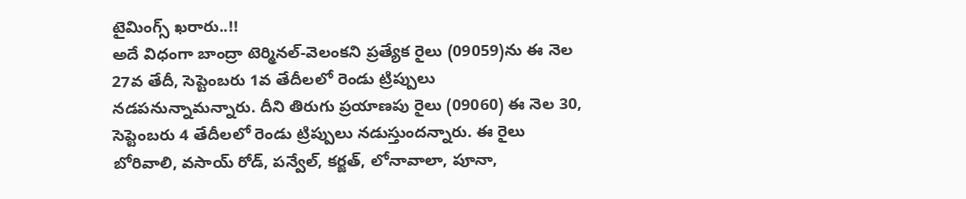టైమింగ్స్ ఖరారు..!!
అదే విధంగా బాంద్రా టెర్మినల్-వెలంకని ప్రత్యేక రైలు (09059)ను ఈ నెల 27వ తేదీ, సెప్టెంబరు 1వ తేదీలలో రెండు ట్రిప్పులు నడపనున్నామన్నారు. దీని తిరుగు ప్రయాణపు రైలు (09060) ఈ నెల 30, సెప్టెంబరు 4 తేదీలలో రెండు ట్రిప్పులు నడుస్తుందన్నారు. ఈ రైలు బోరివాలి, వసాయ్ రోడ్, పన్వేల్, కర్జత్, లోనావాలా, పూనా,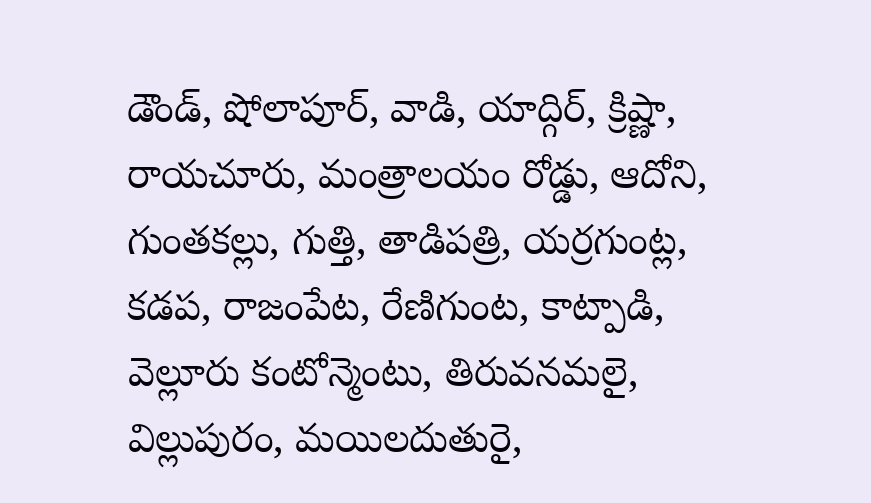డౌండ్, షోలాపూర్, వాడి, యాద్గిర్, క్రిష్ణా, రాయచూరు, మంత్రాలయం రోడ్డు, ఆదోని, గుంతకల్లు, గుత్తి, తాడిపత్రి, యర్రగుంట్ల, కడప, రాజంపేట, రేణిగుంట, కాట్పాడి, వెల్లూరు కంటోన్మెంటు, తిరువనమలై, విల్లుపురం, మయిలదుతురై,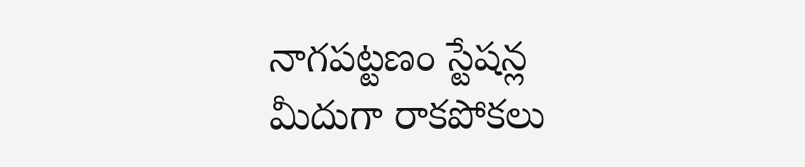నాగపట్టణం స్టేషన్ల మీదుగా రాకపోకలు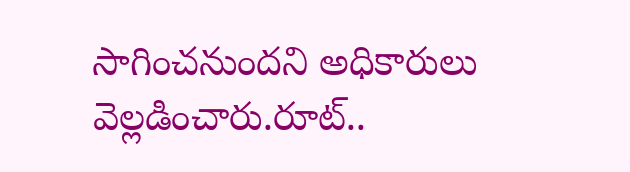సాగించనుందని అధికారులు వెల్లడించారు.రూట్..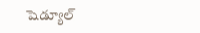షెడ్యూల్